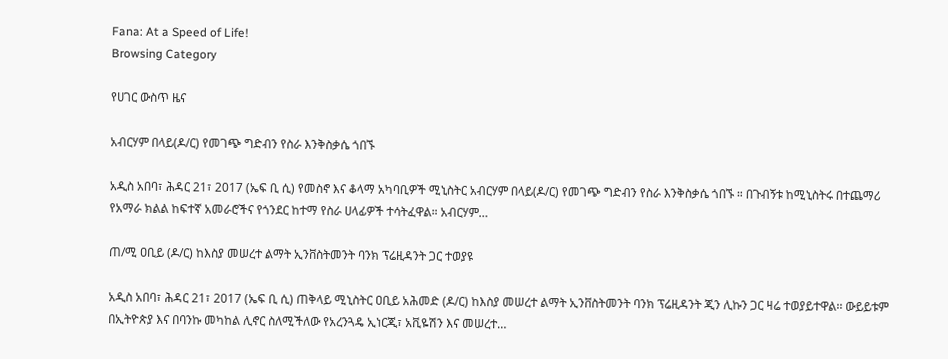Fana: At a Speed of Life!
Browsing Category

የሀገር ውስጥ ዜና

አብርሃም በላይ(ዶ/ር) የመገጭ ግድብን የስራ እንቅስቃሴ ጎበኙ

አዲስ አበባ፣ ሕዳር 21፣ 2017 (ኤፍ ቢ ሲ) የመስኖ እና ቆላማ አካባቢዎች ሚኒስትር አብርሃም በላይ(ዶ/ር) የመገጭ ግድብን የስራ እንቅስቃሴ ጎበኙ ። በጉብኝቱ ከሚኒስትሩ በተጨማሪ የአማራ ክልል ከፍተኛ አመራሮችና የጎንደር ከተማ የስራ ሀላፊዎች ተሳትፈዋል። አብርሃም…

ጠ/ሚ ዐቢይ (ዶ/ር) ከእስያ መሠረተ ልማት ኢንቨስትመንት ባንክ ፕሬዚዳንት ጋር ተወያዩ

አዲስ አበባ፣ ሕዳር 21፣ 2017 (ኤፍ ቢ ሲ) ጠቅላይ ሚኒስትር ዐቢይ አሕመድ (ዶ/ር) ከእስያ መሠረተ ልማት ኢንቨስትመንት ባንክ ፕሬዚዳንት ጂን ሊኩን ጋር ዛሬ ተወያይተዋል፡፡ ውይይቱም በኢትዮጵያ እና በባንኩ መካከል ሊኖር ስለሚችለው የአረንጓዴ ኢነርጂ፣ አቪዬሽን እና መሠረተ…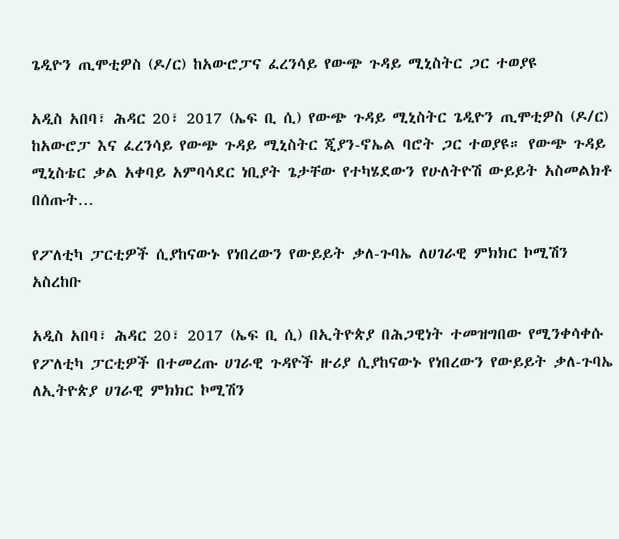ጌዲዮን ጢሞቲዎስ (ዶ/ር) ከአውሮፓና ፈረንሳይ የውጭ ጉዳይ ሚኒስትር ጋር ተወያዩ

አዲስ አበባ፣ ሕዳር 20፣ 2017 (ኤፍ ቢ ሲ) የውጭ ጉዳይ ሚኒስትር ጌዲዮን ጢሞቲዎስ (ዶ/ር) ከአውሮፓ እና ፈረንሳይ የውጭ ጉዳይ ሚኒስትር ጂያን-ኖኤል ባሮት ጋር ተወያዩ። የውጭ ጉዳይ ሚኒስቴር ቃል አቀባይ አምባሳደር ነቢያት ጌታቸው የተካሄደውን የሁለትዮሽ ውይይት አስመልክቶ በሰጡት…

የፖለቲካ ፓርቲዎች ሲያከናውኑ የነበረውን የውይይት ቃለ-ጉባኤ ለሀገራዊ ምክክር ኮሚሽን አስረከቡ

አዲስ አበባ፣ ሕዳር 20፣ 2017 (ኤፍ ቢ ሲ) በኢትዮጵያ በሕጋዊነት ተመዝግበው የሚንቀሳቀሱ የፖለቲካ ፓርቲዎች በተመረጡ ሀገራዊ ጉዳዮች ዙሪያ ሲያከናውኑ የነበረውን የውይይት ቃለ-ጉባኤ ለኢትዮጵያ ሀገራዊ ምክክር ኮሚሽን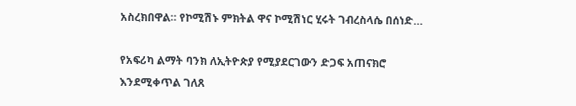አስረክበዋል። የኮሚሽኑ ምክትል ዋና ኮሚሽነር ሂሩት ገብረስላሴ በሰነድ…

የአፍሪካ ልማት ባንክ ለኢትዮጵያ የሚያደርገውን ድጋፍ አጠናክሮ እንደሚቀጥል ገለጸ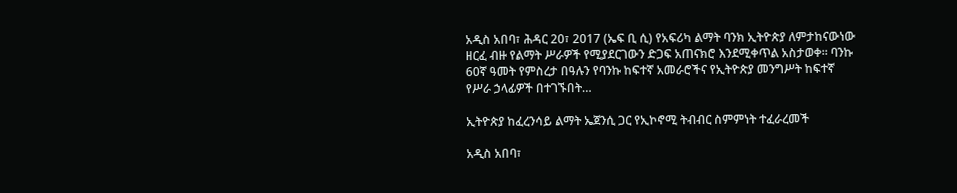አዲስ አበባ፣ ሕዳር 20፣ 2017 (ኤፍ ቢ ሲ) የአፍሪካ ልማት ባንክ ኢትዮጵያ ለምታከናውነው ዘርፈ ብዙ የልማት ሥራዎች የሚያደርገውን ድጋፍ አጠናክሮ እንደሚቀጥል አስታወቀ። ባንኩ 60ኛ ዓመት የምስረታ በዓሉን የባንኩ ከፍተኛ አመራሮችና የኢትዮጵያ መንግሥት ከፍተኛ የሥራ ኃላፊዎች በተገኙበት…

ኢትዮጵያ ከፈረንሳይ ልማት ኤጀንሲ ጋር የኢኮኖሚ ትብብር ስምምነት ተፈራረመች

አዲስ አበባ፣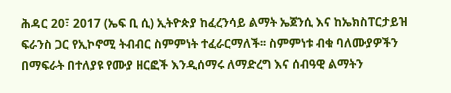ሕዳር 20፣ 2017 (ኤፍ ቢ ሲ) ኢትዮጵያ ከፈረንሳይ ልማት ኤጀንሲ እና ከኤክስፐርታይዝ ፍራንስ ጋር የኢኮኖሚ ትብብር ስምምነት ተፈራርማለች፡፡ ስምምነቱ ብቁ ባለሙያዎችን በማፍራት በተለያዩ የሙያ ዘርፎች እንዲሰማሩ ለማድረግ እና ሰብዓዊ ልማትን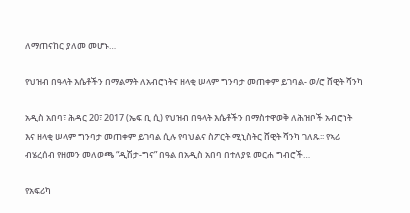ለማጠናከር ያለመ መሆኑ…

የህዝብ በዓላት እሴቶችን በማልማት ለአብሮነትና ዘላቂ ሠላም ግንባታ መጠቀም ይገባል- ወ/ሮ ሸዊት ሻንካ

አዲስ አበባ፣ ሕዳር 20፣ 2017 (ኤፍ ቢ ሲ) የህዝብ በዓላት እሴቶችን በማስተዋወቅ ለሕዝቦች አብሮነት እና ዘላቂ ሠላም ግንባታ መጠቀም ይገባል ሲሉ የባህልና ስፖርት ሚኒስትር ሸዊት ሻንካ ገለጹ፡፡ የኣሪ ብሄረሰብ የዘመን መለወጫ “ዲሽታ-ግና” በዓል በአዲስ አበባ በተለያዩ መርሐ ግብሮች…

የአፍሪካ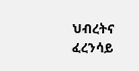ህብረትና ፈረንሳይ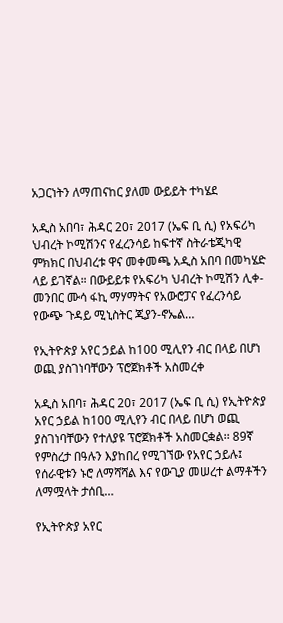አጋርነትን ለማጠናከር ያለመ ውይይት ተካሄደ

አዲስ አበባ፣ ሕዳር 20፣ 2017 (ኤፍ ቢ ሲ) የአፍሪካ ህብረት ኮሚሽንና የፈረንሳይ ከፍተኛ ስትራቴጂካዊ ምክክር በህብረቱ ዋና መቀመጫ አዲስ አበባ በመካሄድ ላይ ይገኛል። በውይይቱ የአፍሪካ ህብረት ኮሚሽን ሊቀ-መንበር ሙሳ ፋኪ ማሃማትና የአውሮፓና የፈረንሳይ የውጭ ጉዳይ ሚኒስትር ጂያን-ኖኤል…

የኢትዮጵያ አየር ኃይል ከ100 ሚሊየን ብር በላይ በሆነ ወጪ ያስገነባቸውን ፕሮጀክቶች አስመረቀ

አዲስ አበባ፣ ሕዳር 20፣ 2017 (ኤፍ ቢ ሲ) የኢትዮጵያ አየር ኃይል ከ100 ሚሊየን ብር በላይ በሆነ ወጪ ያስገነባቸውን የተለያዩ ፕሮጀክቶች አስመርቋል፡፡ 89ኛ የምስረታ በዓሉን እያከበረ የሚገኘው የአየር ኃይሉ፤ የሰራዊቱን ኑሮ ለማሻሻል እና የውጊያ መሠረተ ልማቶችን ለማሟላት ታሰቢ…

የኢትዮጵያ አየር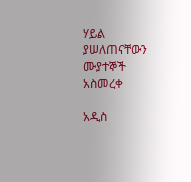ሃይል ያሠለጠናቸውን ሙያተኞች አስመረቀ

አዲስ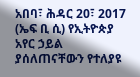አበባ፣ ሕዳር 20፣ 2017 (ኤፍ ቢ ሲ) የኢትዮጵያ አየር ኃይል ያሰለጠናቸውን የተለያዩ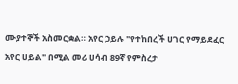ሙያተኞች አስመርቋል። አየር ኃይሉ "የተከበረች ሀገር የማይደፈር አየር ሀይል" በሚል መሪ ሀሳብ 89ኛ የምስረታ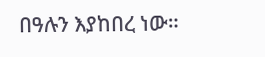በዓሉን እያከበረ ነው።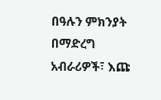በዓሉን ምክንያት በማድረግ አብራሪዎች፣ እጩ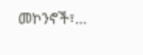መኮንኖች፣…